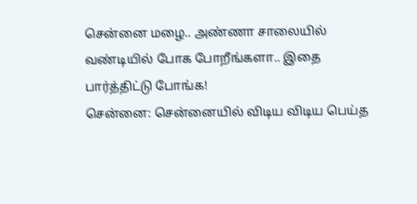சென்னை மழை.. அண்ணா சாலையில் வண்டியில் போக போறீங்களா.. இதை பார்த்திட்டு போங்க!
சென்னை: சென்னையில் விடிய விடிய பெய்த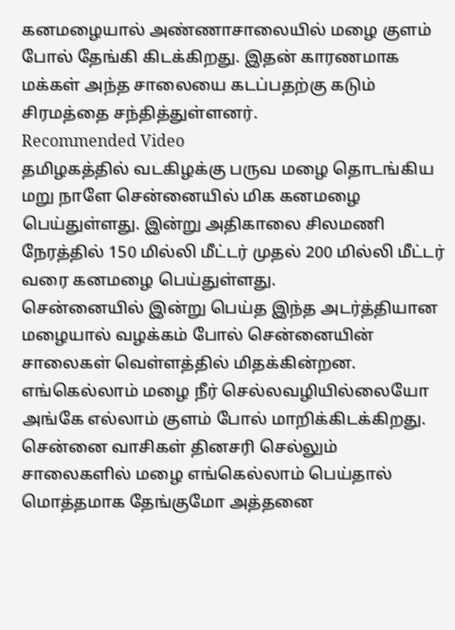கனமழையால் அண்ணாசாலையில் மழை குளம் போல் தேங்கி கிடக்கிறது. இதன் காரணமாக மக்கள் அந்த சாலையை கடப்பதற்கு கடும் சிரமத்தை சந்தித்துள்ளனர்.
Recommended Video
தமிழகத்தில் வடகிழக்கு பருவ மழை தொடங்கிய மறு நாளே சென்னையில் மிக கனமழை பெய்துள்ளது. இன்று அதிகாலை சிலமணி நேரத்தில் 150 மில்லி மீட்டர் முதல் 200 மில்லி மீட்டர் வரை கனமழை பெய்துள்ளது.
சென்னையில் இன்று பெய்த இந்த அடர்த்தியான மழையால் வழக்கம் போல் சென்னையின் சாலைகள் வெள்ளத்தில் மிதக்கின்றன. எங்கெல்லாம் மழை நீர் செல்லவழியில்லையோ அங்கே எல்லாம் குளம் போல் மாறிக்கிடக்கிறது. சென்னை வாசிகள் தினசரி செல்லும் சாலைகளில் மழை எங்கெல்லாம் பெய்தால் மொத்தமாக தேங்குமோ அத்தனை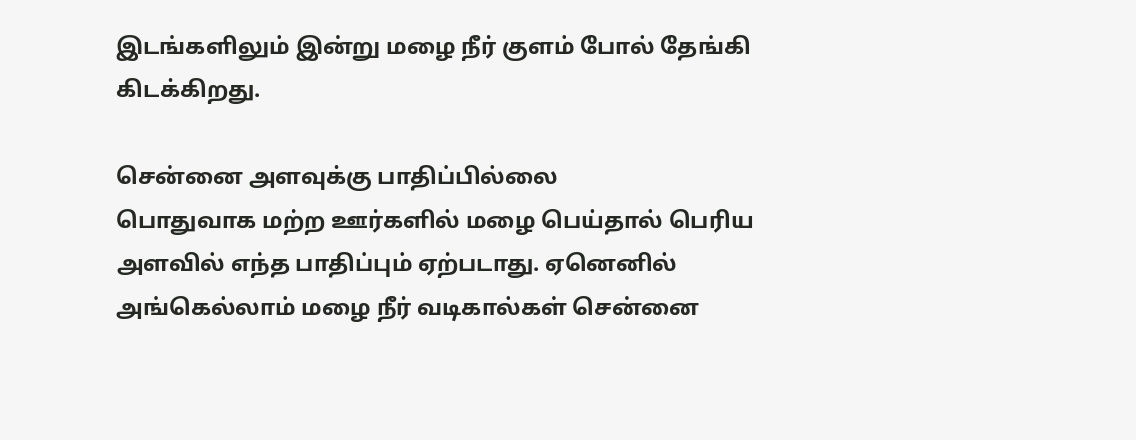இடங்களிலும் இன்று மழை நீர் குளம் போல் தேங்கி கிடக்கிறது.

சென்னை அளவுக்கு பாதிப்பில்லை
பொதுவாக மற்ற ஊர்களில் மழை பெய்தால் பெரிய அளவில் எந்த பாதிப்பும் ஏற்படாது. ஏனெனில் அங்கெல்லாம் மழை நீர் வடிகால்கள் சென்னை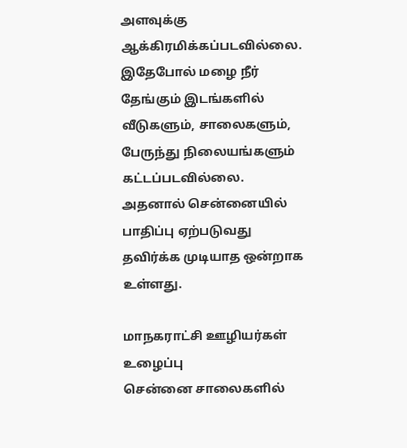அளவுக்கு ஆக்கிரமிக்கப்படவில்லை. இதேபோல் மழை நீர் தேங்கும் இடங்களில் வீடுகளும், சாலைகளும், பேருந்து நிலையங்களும் கட்டப்படவில்லை. அதனால் சென்னையில் பாதிப்பு ஏற்படுவது தவிர்க்க முடியாத ஒன்றாக உள்ளது.

மாநகராட்சி ஊழியர்கள் உழைப்பு
சென்னை சாலைகளில்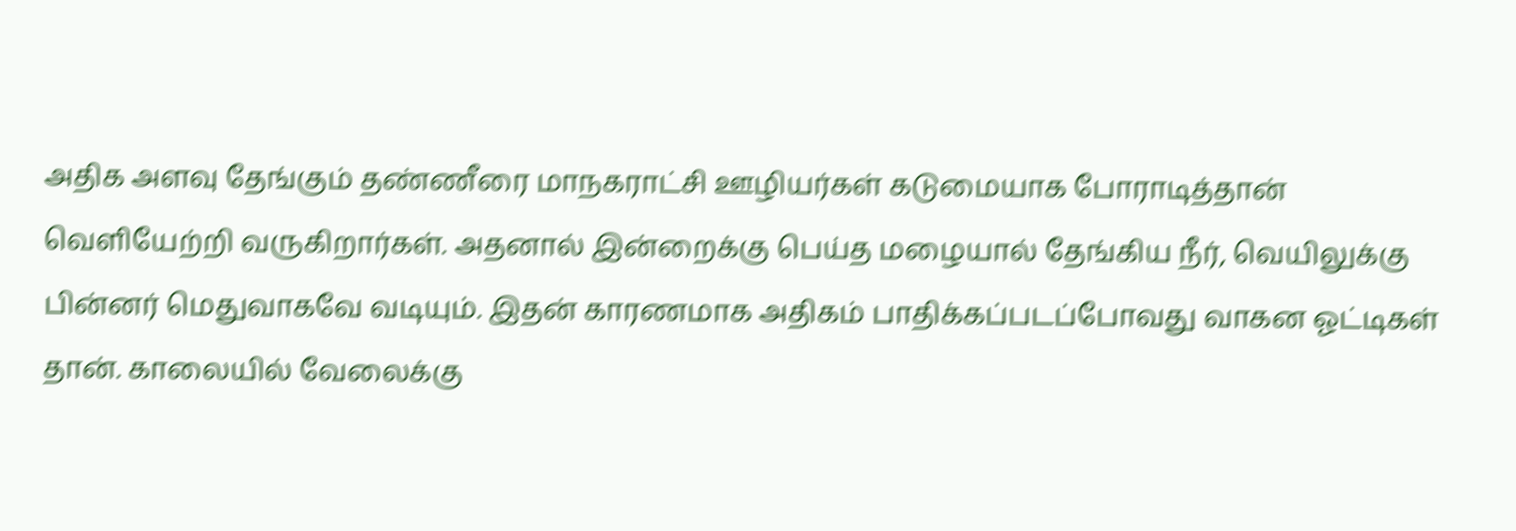அதிக அளவு தேங்கும் தண்ணீரை மாநகராட்சி ஊழியர்கள் கடுமையாக போராடித்தான் வெளியேற்றி வருகிறார்கள். அதனால் இன்றைக்கு பெய்த மழையால் தேங்கிய நீர், வெயிலுக்கு பின்னர் மெதுவாகவே வடியும். இதன் காரணமாக அதிகம் பாதிக்கப்படப்போவது வாகன ஓட்டிகள் தான். காலையில் வேலைக்கு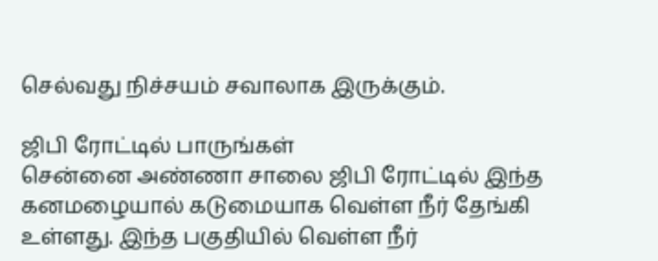செல்வது நிச்சயம் சவாலாக இருக்கும்.

ஜிபி ரோட்டில் பாருங்கள்
சென்னை அண்ணா சாலை ஜிபி ரோட்டில் இந்த கனமழையால் கடுமையாக வெள்ள நீர் தேங்கி உள்ளது. இந்த பகுதியில் வெள்ள நீர்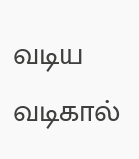வடிய வடிகால்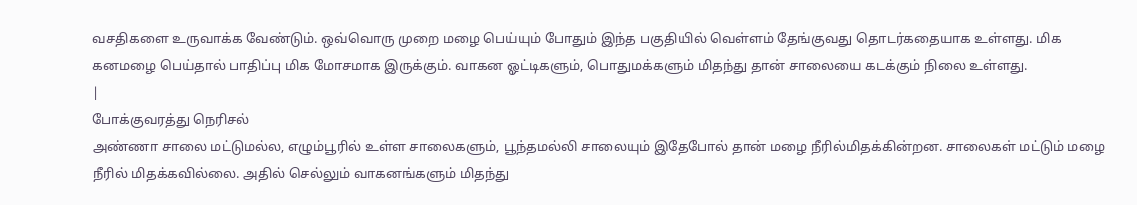வசதிகளை உருவாக்க வேண்டும். ஒவ்வொரு முறை மழை பெய்யும் போதும் இந்த பகுதியில் வெள்ளம் தேங்குவது தொடர்கதையாக உள்ளது. மிக கனமழை பெய்தால் பாதிப்பு மிக மோசமாக இருக்கும். வாகன ஓட்டிகளும், பொதுமக்களும் மிதந்து தான் சாலையை கடக்கும் நிலை உள்ளது.
|
போக்குவரத்து நெரிசல்
அண்ணா சாலை மட்டுமல்ல, எழும்பூரில் உள்ள சாலைகளும், பூந்தமல்லி சாலையும் இதேபோல் தான் மழை நீரில்மிதக்கின்றன. சாலைகள் மட்டும் மழை நீரில் மிதக்கவில்லை. அதில் செல்லும் வாகனங்களும் மிதந்து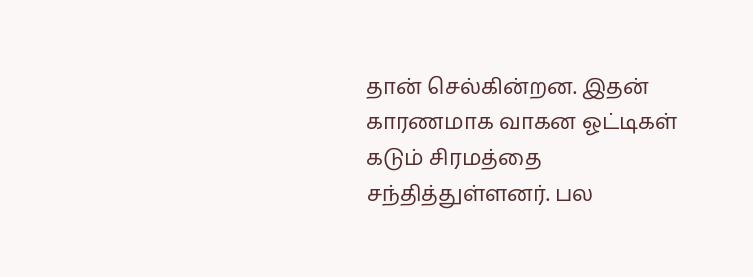தான் செல்கின்றன. இதன் காரணமாக வாகன ஓட்டிகள் கடும் சிரமத்தை சந்தித்துள்ளனர். பல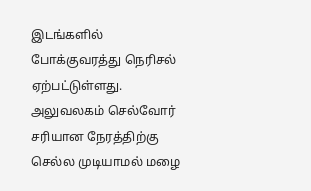இடங்களில் போக்குவரத்து நெரிசல் ஏற்பட்டுள்ளது. அலுவலகம் செல்வோர் சரியான நேரத்திற்கு செல்ல முடியாமல் மழை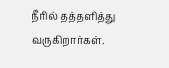நீரில் தத்தளித்து வருகிறார்கள்.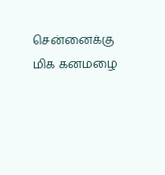சென்னைக்கு மிக கனமழை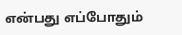என்பது எப்போதும்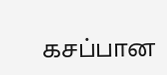கசப்பான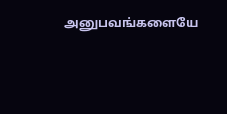அனுபவங்களையே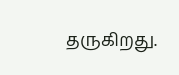தருகிறது.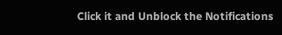Click it and Unblock the Notifications